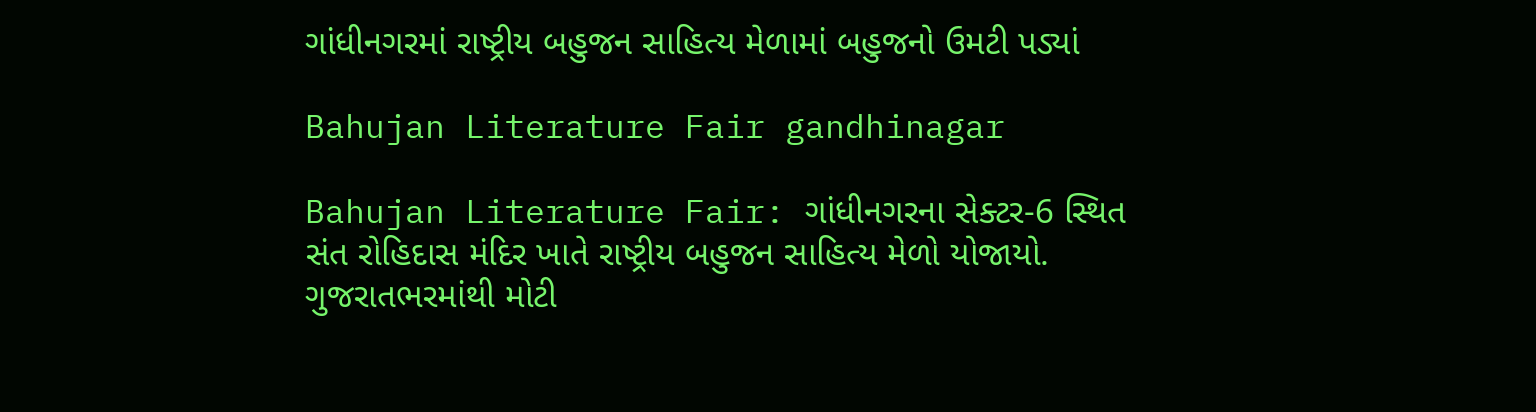ગાંધીનગરમાં રાષ્ટ્રીય બહુજન સાહિત્ય મેળામાં બહુજનો ઉમટી પડ્યાં

Bahujan Literature Fair gandhinagar

Bahujan Literature Fair: ગાંધીનગરના સેક્ટર-6 સ્થિત સંત રોહિદાસ મંદિર ખાતે રાષ્ટ્રીય બહુજન સાહિત્ય મેળો યોજાયો. ગુજરાતભરમાંથી મોટી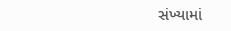સંખ્યામાં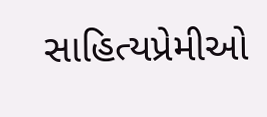સાહિત્યપ્રેમીઓ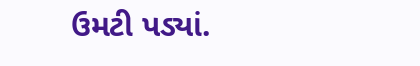ઉમટી પડ્યાં.